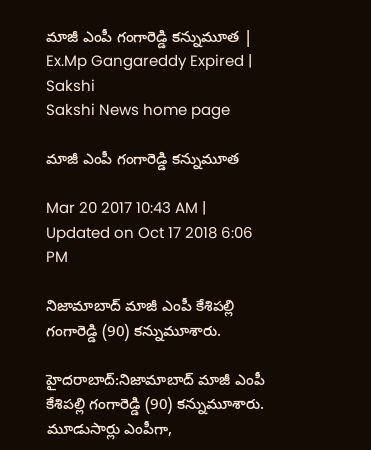మాజీ ఎంపీ గంగారెడ్డి కన్నుమూత | Ex.Mp Gangareddy Expired | Sakshi
Sakshi News home page

మాజీ ఎంపీ గంగారెడ్డి కన్నుమూత

Mar 20 2017 10:43 AM | Updated on Oct 17 2018 6:06 PM

నిజామాబాద్ మాజీ ఎంపీ కేశిపల్లి గంగారెడ్డి (90) కన్నుమూశారు.

హైదరాబాద్‌:నిజామాబాద్ మాజీ ఎంపీ కేశిపల్లి గంగారెడ్డి (90) కన్నుమూశారు. మూడుసార్లు ఎంపీగా,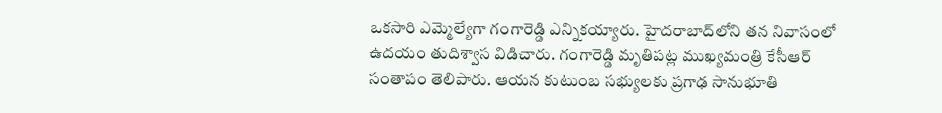ఒకసారి ఎమ్మెల్యేగా గంగారెడ్డి ఎన్నికయ్యారు. హైదరాబాద్‌లోని తన నివాసంలో ఉదయం తుదిశ్వాస విడిచారు. గంగారెడ్డి మృతిపట్ల ముఖ్యమంత్రి కేసీఆర్ సంతాపం తెలిపారు. ఆయన కుటుంబ సభ్యులకు ప్రగాఢ సానుభూతి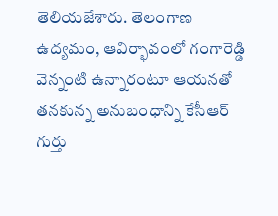తెలియజేశారు. తెలంగాణ ఉద్యమం, ఆవిర్భావంలో గంగారెడ్డి వెన్నంటి ఉన్నారంటూ ఆయనతో తనకున్న అనుబంధాన్ని కేసీఆర్ గుర్తు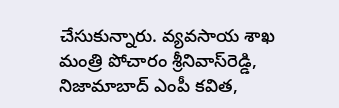చేసుకున్నారు. వ్యవసాయ శాఖ మంత్రి పోచారం శ్రీనివాస్‌రెడ్డి, నిజామాబాద్ ఎంపీ కవిత,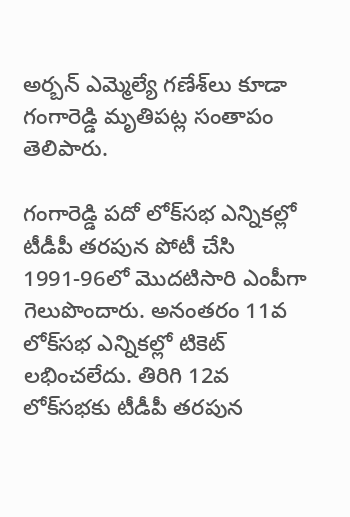అర్బన్‌ ఎమ్మెల్యే గణేశ్‌లు కూడా గంగారెడ్డి మృతిపట్ల సంతాపం తెలిపారు.

గంగారెడ్డి పదో లోక్‌సభ ఎన్నికల్లో టీడీపీ తరపున పోటీ చేసి 1991-96లో మొదటిసారి ఎంపీగా గెలుపొందారు. అనంతరం 11వ లోక్‌సభ ఎన్నికల్లో టికెట్ లభించలేదు. తిరిగి 12వ లోక్‌సభకు టీడీపీ తరపున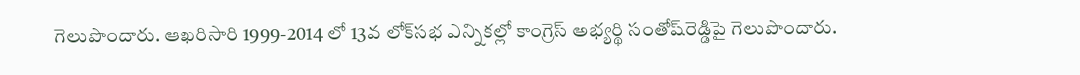గెలుపొందారు. ఆఖరిసారి 1999-2014 లో 13వ లోక్‌సభ ఎన్నికల్లో కాంగ్రెస్ అభ్యర్థి సంతోష్‌రెడ్డిపై గెలుపొందారు.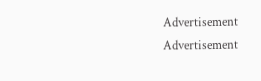Advertisement
Advertisement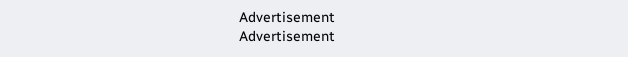Advertisement
Advertisement